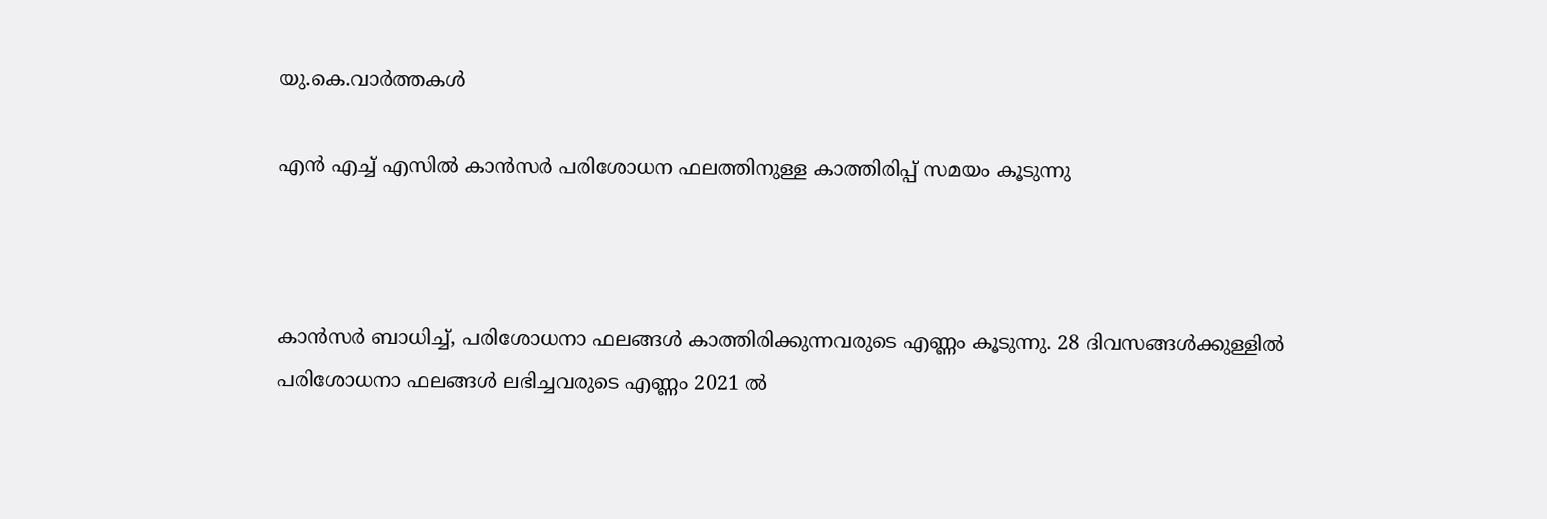യു.കെ.വാര്‍ത്തകള്‍

എന്‍ എച്ച് എസില്‍ കാന്‍സര്‍ പരിശോധന ഫലത്തിനുള്ള കാത്തിരിപ്പ് സമയം കൂടുന്നു



കാന്‍സര്‍ ബാധിച്ച്, പരിശോധനാ ഫലങ്ങള്‍ കാത്തിരിക്കുന്നവരുടെ എണ്ണം കൂടുന്നു. 28 ദിവസങ്ങള്‍ക്കുള്ളില്‍ പരിശോധനാ ഫലങ്ങള്‍ ലഭിച്ചവരുടെ എണ്ണം 2021 ല്‍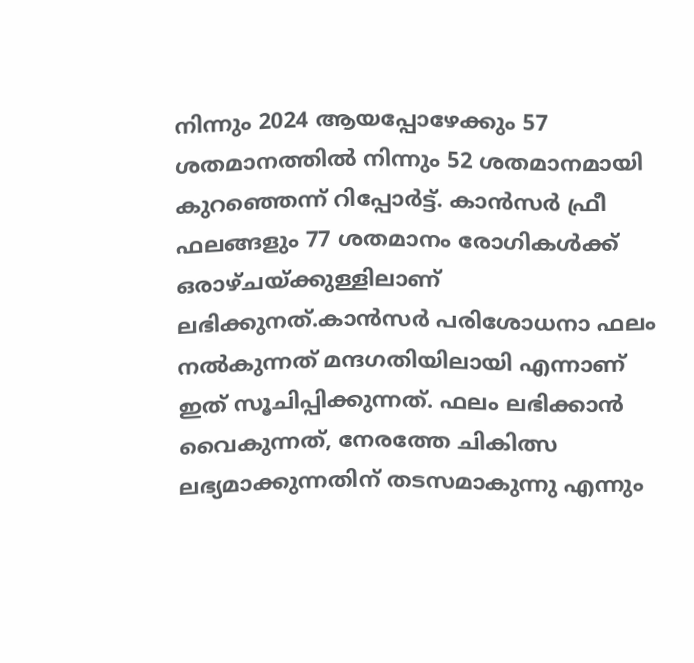നിന്നും 2024 ആയപ്പോഴേക്കും 57 ശതമാനത്തില്‍ നിന്നും 52 ശതമാനമായി കുറഞ്ഞെന്ന് റിപ്പോര്‍ട്ട്. കാന്‍സര്‍ ഫ്രീ ഫലങ്ങളും 77 ശതമാനം രോഗികള്‍ക്ക് ഒരാഴ്ചയ്ക്കുള്ളിലാണ് ലഭിക്കുനത്.കാന്‍സര്‍ പരിശോധനാ ഫലം നല്‍കുന്നത് മന്ദഗതിയിലായി എന്നാണ് ഇത് സൂചിപ്പിക്കുന്നത്. ഫലം ലഭിക്കാന്‍ വൈകുന്നത്, നേരത്തേ ചികിത്സ ലഭ്യമാക്കുന്നതിന് തടസമാകുന്നു എന്നും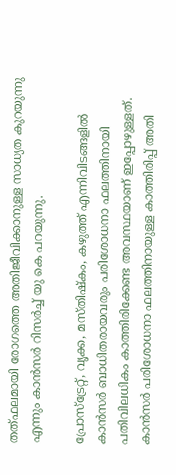തത്ഫലമായി രോഗത്തെ അതിജീവിക്കാനുള്ള സാധ്യത കുറയുന്നു എന്നും കാന്‍സര്‍ റിസര്‍ച്ച് യു കെ പറയുന്നു.

പ്രോസ്‌ട്രേറ്റ്, വൃക്ക, മസ്തിഷ്‌കം, കഴുത്ത് എന്നിവിടങ്ങളില്‍ കാന്‍സര്‍ ബാധിതരായവരും പരിശോധനാ ഫലത്തിനായി പതിവിലധികം കാത്തിരിക്കേണ്ട അവസ്ഥയാണ് ഇപ്പോഴുള്ളത്. കാന്‍സര്‍ പരിശോധനാ ഫലത്തിനായുള്ള കാത്തിരിപ്പ് അതി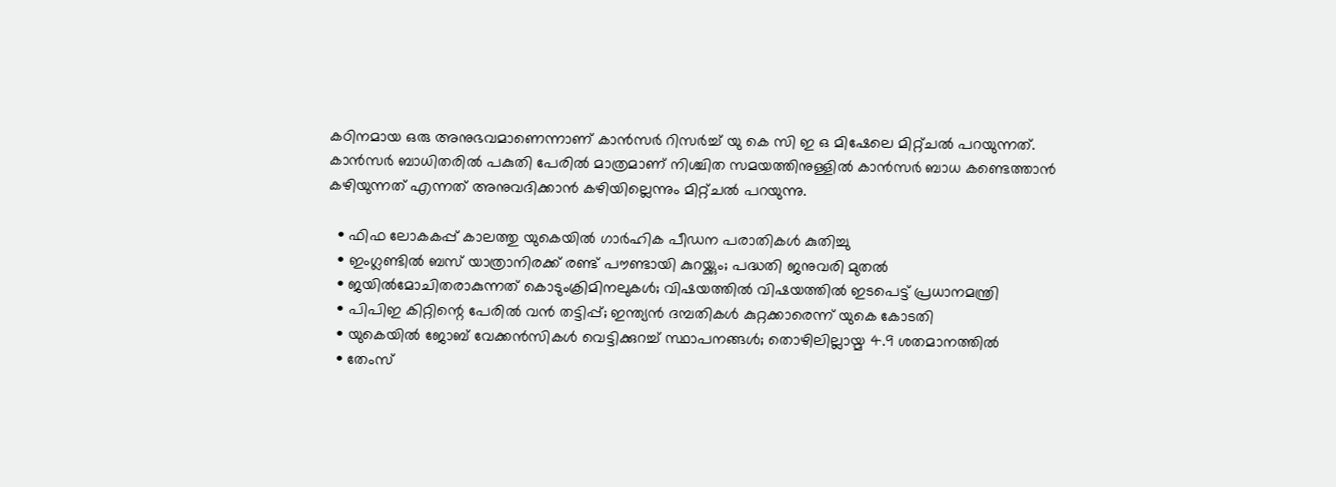കഠിനമായ ഒരു അനുഭവമാണെന്നാണ് കാന്‍സര്‍ റിസര്‍ച്ച് യു കെ സി ഇ ഒ മിഷേലെ മിറ്റ്ചല്‍ പറയുന്നത്. കാന്‍സര്‍ ബാധിതരില്‍ പകുതി പേരില്‍ മാത്രമാണ് നിശ്ചിത സമയത്തിനുള്ളില്‍ കാന്‍സര്‍ ബാധ കണ്ടെത്താന്‍ കഴിയുന്നത് എന്നത് അനുവദിക്കാന്‍ കഴിയില്ലെന്നും മിറ്റ്ചല്‍ പറയുന്നു.

  • ഫിഫ ലോകകപ്പ് കാലത്തു യുകെയില്‍ ഗാര്‍ഹിക പീഡന പരാതികള്‍ കുതിച്ചു
  • ഇംഗ്ലണ്ടില്‍ ബസ് യാത്രാനിരക്ക് രണ്ട് പൗണ്ടായി കുറയ്ക്കും; പദ്ധതി ജനുവരി മുതല്‍
  • ജയില്‍മോചിതരാകുന്നത് കൊടുംക്രിമിനലുകള്‍; വിഷയത്തില്‍ വിഷയത്തില്‍ ഇടപെട്ട് പ്രധാനമന്ത്രി
  • പിപിഇ കിറ്റിന്റെ പേരില്‍ വന്‍ തട്ടിപ്പ്; ഇന്ത്യന്‍ ദമ്പതികള്‍ കുറ്റക്കാരെന്ന് യുകെ കോടതി
  • യുകെയില്‍ ജോബ് വേക്കന്‍സികള്‍ വെട്ടിക്കുറച്ച് സ്ഥാപനങ്ങള്‍; തൊഴിലില്ലായ്മ 4.9 ശതമാനത്തില്‍
  • തേംസ്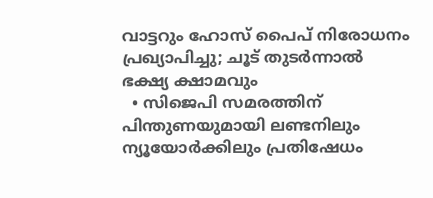വാട്ടറും ഹോസ് പൈപ് നിരോധനം പ്രഖ്യാപിച്ചു; ചൂട് തുടര്‍ന്നാല്‍ ഭക്ഷ്യ ക്ഷാമവും
  • സിജെപി സമരത്തിന് പിന്തുണയുമായി ലണ്ടനിലും ന്യൂയോര്‍ക്കിലും പ്രതിഷേധം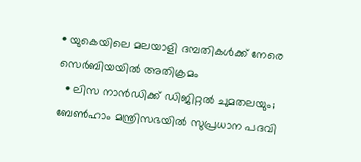• യുകെയിലെ മലയാളി ദമ്പതികള്‍ക്ക് നേരെ സെര്‍ബിയയില്‍ അതിക്രമം
  • ലിസ നാന്‍ഡിക്ക് ഡിജിറ്റല്‍ ചുമതലയും; ബേണ്‍ഹാം മന്ത്രിസഭയില്‍ സുപ്രധാന പദവി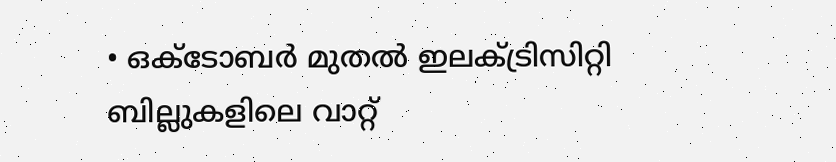• ഒക്ടോബര്‍ മുതല്‍ ഇലക്ട്രിസിറ്റി ബില്ലുകളിലെ വാറ്റ്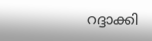റദ്ദാക്കി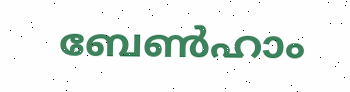ബേണ്‍ഹാം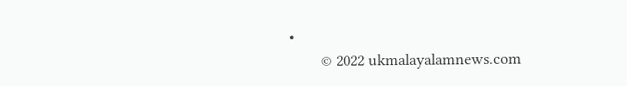•
        © 2022 ukmalayalamnews.com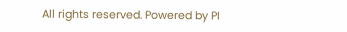All rights reserved. Powered by PI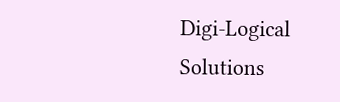Digi-Logical Solutions